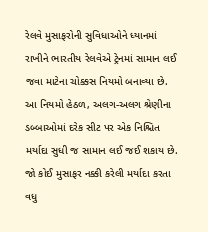રેલવે મુસાફરોની સુવિધાઓને ધ્યાનમાં રાખીને ભારતીય રેલવેએ ટ્રેનમાં સામાન લઈ જવા માટેના ચોક્કસ નિયમો બનાવ્યા છે. આ નિયમો હેઠળ, અલગ-અલગ શ્રેણીના ડબ્બાઓમાં દરેક સીટ પર એક નિશ્ચિત મર્યાદા સુધી જ સામાન લઈ જઈ શકાય છે. જો કોઈ મુસાફર નક્કી કરેલી મર્યાદા કરતા વધુ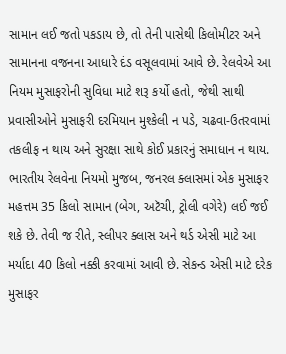સામાન લઈ જતો પકડાય છે, તો તેની પાસેથી કિલોમીટર અને સામાનના વજનના આધારે દંડ વસૂલવામાં આવે છે. રેલવેએ આ નિયમ મુસાફરોની સુવિધા માટે શરૂ કર્યો હતો, જેથી સાથી પ્રવાસીઓને મુસાફરી દરમિયાન મુશ્કેલી ન પડે, ચઢવા-ઉતરવામાં તકલીફ ન થાય અને સુરક્ષા સાથે કોઈ પ્રકારનું સમાધાન ન થાય.
ભારતીય રેલવેના નિયમો મુજબ, જનરલ ક્લાસમાં એક મુસાફર મહત્તમ 35 કિલો સામાન (બેગ, અટૅચી, ટ્રોલી વગેરે) લઈ જઈ શકે છે. તેવી જ રીતે, સ્લીપર ક્લાસ અને થર્ડ એસી માટે આ મર્યાદા 40 કિલો નક્કી કરવામાં આવી છે. સેકન્ડ એસી માટે દરેક મુસાફર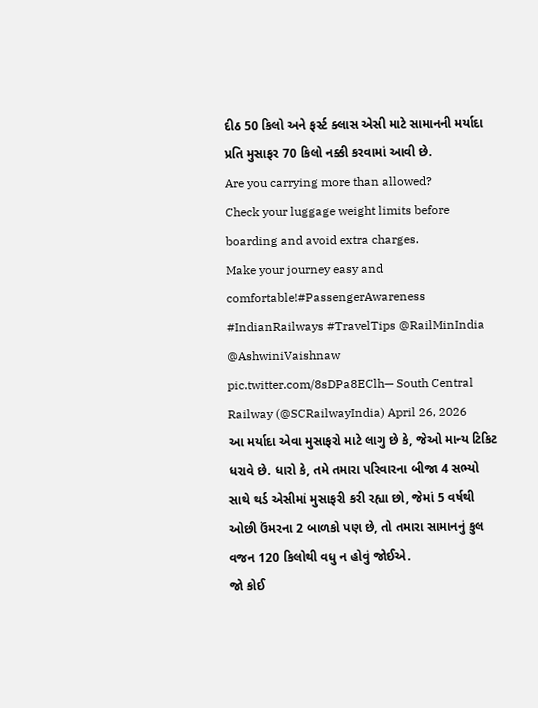દીઠ 50 કિલો અને ફર્સ્ટ ક્લાસ એસી માટે સામાનની મર્યાદા પ્રતિ મુસાફર 70 કિલો નક્કી કરવામાં આવી છે.
Are you carrying more than allowed?
Check your luggage weight limits before boarding and avoid extra charges.
Make your journey easy and comfortable!#PassengerAwareness #IndianRailways #TravelTips @RailMinIndia @AshwiniVaishnaw pic.twitter.com/8sDPa8EClh— South Central Railway (@SCRailwayIndia) April 26, 2026
આ મર્યાદા એવા મુસાફરો માટે લાગુ છે કે, જેઓ માન્ય ટિકિટ ધરાવે છે. ધારો કે, તમે તમારા પરિવારના બીજા 4 સભ્યો સાથે થર્ડ એસીમાં મુસાફરી કરી રહ્યા છો, જેમાં 5 વર્ષથી ઓછી ઉંમરના 2 બાળકો પણ છે, તો તમારા સામાનનું કુલ વજન 120 કિલોથી વધુ ન હોવું જોઈએ.
જો કોઈ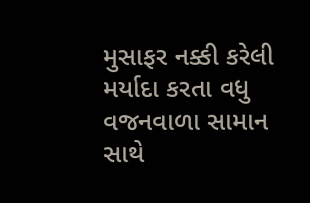મુસાફર નક્કી કરેલી મર્યાદા કરતા વધુ વજનવાળા સામાન સાથે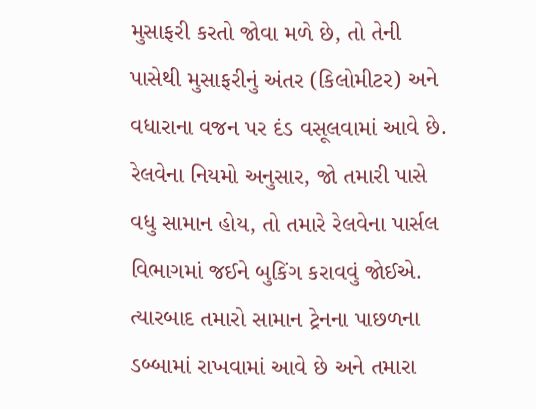મુસાફરી કરતો જોવા મળે છે, તો તેની પાસેથી મુસાફરીનું અંતર (કિલોમીટર) અને વધારાના વજન પર દંડ વસૂલવામાં આવે છે. રેલવેના નિયમો અનુસાર, જો તમારી પાસે વધુ સામાન હોય, તો તમારે રેલવેના પાર્સલ વિભાગમાં જઈને બુકિંગ કરાવવું જોઈએ. ત્યારબાદ તમારો સામાન ટ્રેનના પાછળના ડબ્બામાં રાખવામાં આવે છે અને તમારા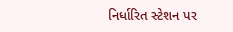નિર્ધારિત સ્ટેશન પર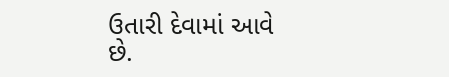ઉતારી દેવામાં આવે છે.